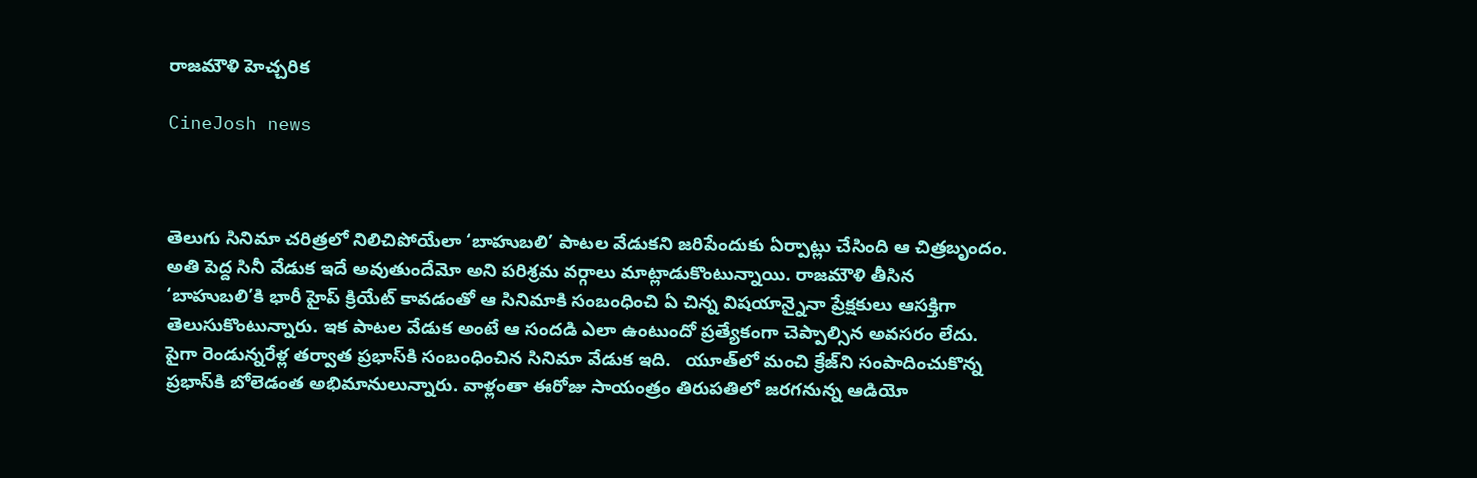రాజమౌళి హెచ్చరిక

CineJosh news



తెలుగు సినిమా చరిత్రలో నిలిచిపోయేలా ‘బాహుబలి’ పాటల వేడుకని జరిపేందుకు ఏర్పాట్లు చేసింది ఆ చిత్రబృందం. అతి పెద్ద సినీ వేడుక ఇదే అవుతుందేమో అని పరిశ్రమ వర్గాలు మాట్లాడుకొంటున్నాయి. రాజమౌళి తీసిన ‘బాహుబలి’కి భారీ హైప్‌ క్రియేట్‌ కావడంతో ఆ సినిమాకి సంబంధించి ఏ చిన్న విషయాన్నైనా ప్రేక్షకులు ఆసక్తిగా తెలుసుకొంటున్నారు. ఇక పాటల వేడుక అంటే ఆ సందడి ఎలా ఉంటుందో ప్రత్యేకంగా చెప్పాల్సిన అవసరం లేదు. పైగా రెండున్నరేళ్ల తర్వాత ప్రభాస్‌కి సంబంధించిన సినిమా వేడుక ఇది.   యూత్‌లో మంచి క్రేజ్‌ని సంపాదించుకొన్న ప్రభాస్‌కి బోలెడంత అభిమానులున్నారు. వాళ్లంతా ఈరోజు సాయంత్రం తిరుపతిలో జరగనున్న ఆడియో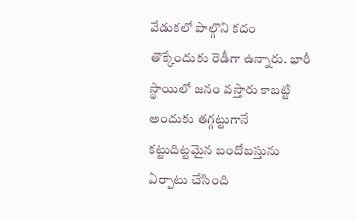వేడుకలో పాల్గొని కదం తొక్కేందుకు రెడీగా ఉన్నారు. భారీ స్థాయిలో జనం వస్తారు కాబట్టి అందుకు తగ్గట్టుగానే కట్టుదిట్టమైన బందోబస్తును ఏర్పాటు చేసింది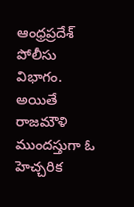ఆంధ్రప్రదేశ్‌ పోలీసు విభాగం.
అయితే రాజమౌళి ముందస్తుగా ఓ హెచ్చరిక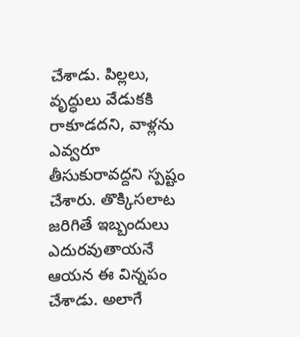చేశాడు. పిల్లలు, వృద్ధులు వేడుకకి రాకూడదని, వాళ్లను ఎవ్వరూ తీసుకురావద్దని స్పష్టం చేశారు. తొక్కిసలాట జరిగితే ఇబ్బందులు ఎదురవుతాయనే ఆయన ఈ విన్నపం చేశాడు. అలాగే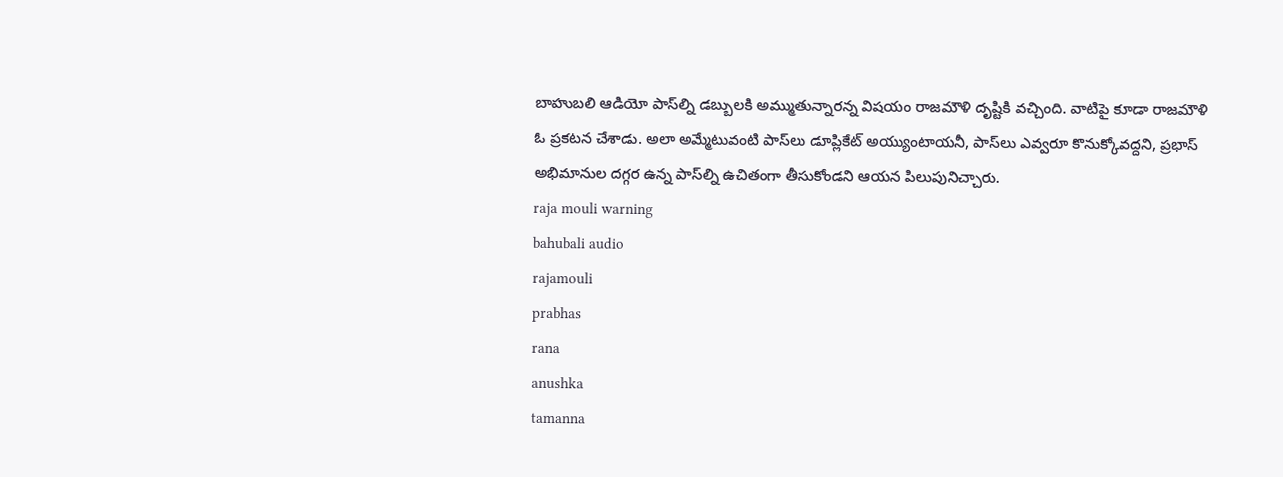బాహుబలి ఆడియో పాస్‌ల్ని డబ్బులకి అమ్ముతున్నారన్న విషయం రాజమౌళి దృష్టికి వచ్చింది. వాటిపై కూడా రాజమౌళి ఓ ప్రకటన చేశాడు. అలా అమ్మేటువంటి పాస్‌లు డూప్లికేట్‌ అయ్యుంటాయనీ, పాస్‌లు ఎవ్వరూ కొనుక్కోవద్దని, ప్రభాస్‌ అభిమానుల దగ్గర ఉన్న పాస్‌ల్ని ఉచితంగా తీసుకోండని ఆయన పిలుపునిచ్చారు.
raja mouli warning
bahubali audio
rajamouli
prabhas
rana
anushka
tamanna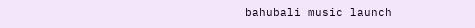bahubali music launch